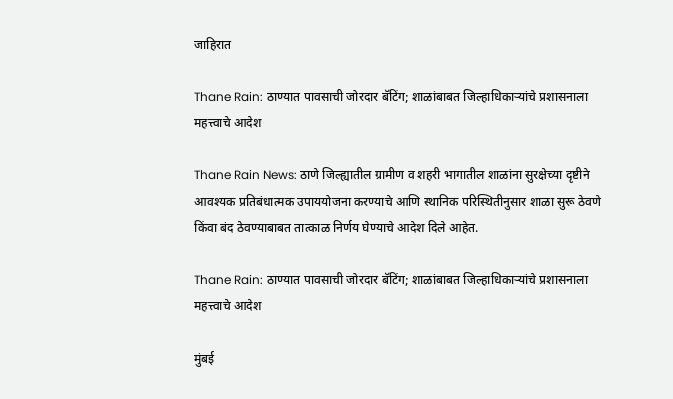जाहिरात

Thane Rain: ठाण्यात पावसाची जोरदार बॅटिंग; शाळांबाबत जिल्हाधिकाऱ्यांचे प्रशासनाला महत्त्वाचे आदेश

Thane Rain News: ठाणे जिल्ह्यातील ग्रामीण व शहरी भागातील शाळांना सुरक्षेच्या दृष्टीने आवश्यक प्रतिबंधात्मक उपाययोजना करण्याचे आणि स्थानिक परिस्थितीनुसार शाळा सुरू ठेवणे किंवा बंद ठेवण्याबाबत तात्काळ निर्णय घेण्याचे आदेश दिले आहेत.

Thane Rain: ठाण्यात पावसाची जोरदार बॅटिंग; शाळांबाबत जिल्हाधिकाऱ्यांचे प्रशासनाला महत्त्वाचे आदेश

मुंबई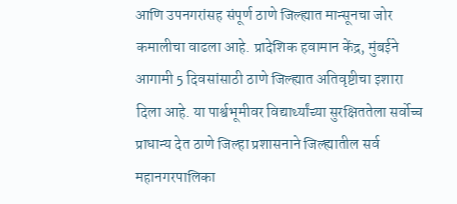आणि उपनगरांसह संपूर्ण ठाणे जिल्ह्यात मान्सूनचा जोर कमालीचा वाढला आहे. प्रादेशिक हवामान केंद्र, मुंबईने आगामी 5 दिवसांसाठी ठाणे जिल्ह्यात अतिवृष्टीचा इशारा दिला आहे. या पार्श्वभूमीवर विद्यार्थ्यांच्या सुरक्षिततेला सर्वोच्च प्राधान्य देत ठाणे जिल्हा प्रशासनाने जिल्ह्यातील सर्व महानगरपालिका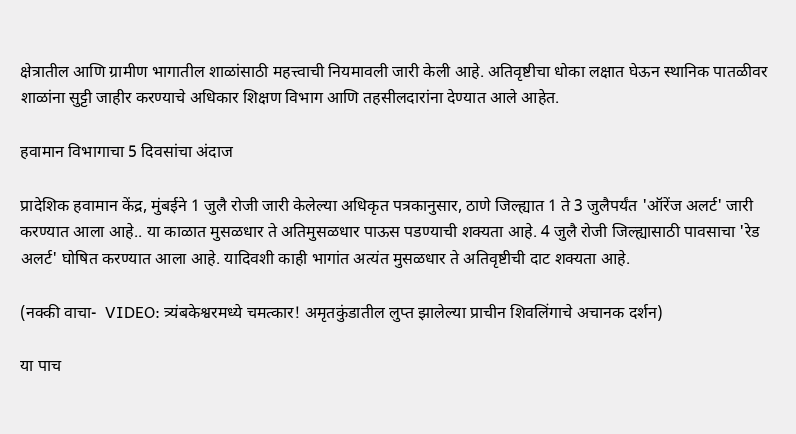क्षेत्रातील आणि ग्रामीण भागातील शाळांसाठी महत्त्वाची नियमावली जारी केली आहे. अतिवृष्टीचा धोका लक्षात घेऊन स्थानिक पातळीवर शाळांना सुट्टी जाहीर करण्याचे अधिकार शिक्षण विभाग आणि तहसीलदारांना देण्यात आले आहेत.

हवामान विभागाचा 5 दिवसांचा अंदाज

प्रादेशिक हवामान केंद्र, मुंबईने 1 जुलै रोजी जारी केलेल्या अधिकृत पत्रकानुसार, ठाणे जिल्ह्यात 1 ते 3 जुलैपर्यंत 'ऑरेंज अलर्ट' जारी करण्यात आला आहे.. या काळात मुसळधार ते अतिमुसळधार पाऊस पडण्याची शक्यता आहे. 4 जुलै रोजी जिल्ह्यासाठी पावसाचा 'रेड अलर्ट' घोषित करण्यात आला आहे. यादिवशी काही भागांत अत्यंत मुसळधार ते अतिवृष्टीची दाट शक्यता आहे.

(नक्की वाचा-  VIDEO: त्र्यंबकेश्वरमध्ये चमत्कार! अमृतकुंडातील लुप्त झालेल्या प्राचीन शिवलिंगाचे अचानक दर्शन)

या पाच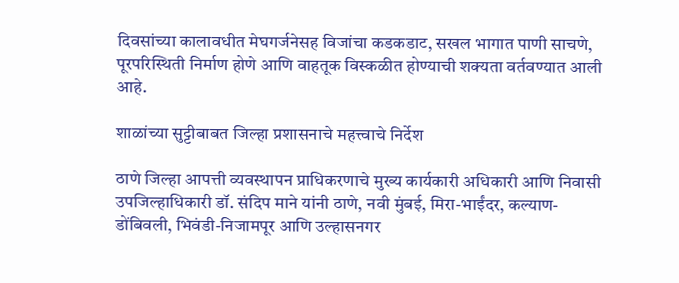दिवसांच्या कालावधीत मेघगर्जनेसह विजांचा कडकडाट, सखल भागात पाणी साचणे, पूरपरिस्थिती निर्माण होणे आणि वाहतूक विस्कळीत होण्याची शक्यता वर्तवण्यात आली आहे.

शाळांच्या सुट्टीबाबत जिल्हा प्रशासनाचे महत्त्वाचे निर्देश

ठाणे जिल्हा आपत्ती व्यवस्थापन प्राधिकरणाचे मुख्य कार्यकारी अधिकारी आणि निवासी उपजिल्हाधिकारी डॉ. संदिप माने यांनी ठाणे, नवी मुंबई, मिरा-भाईंदर, कल्याण-डोंबिवली, भिवंडी-निजामपूर आणि उल्हासनगर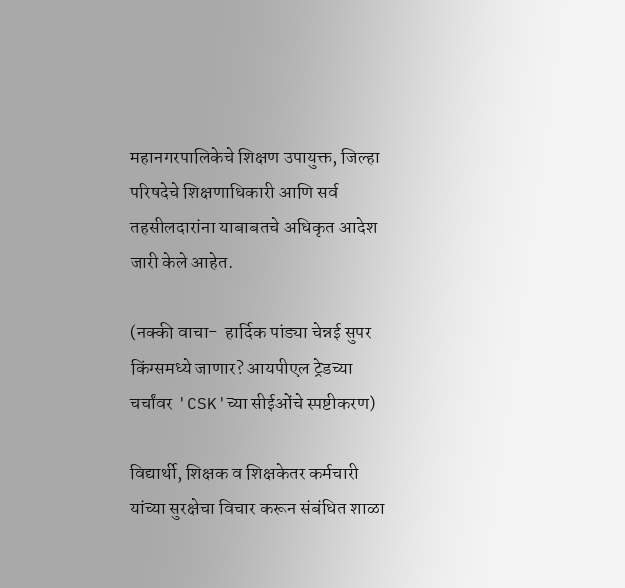महानगरपालिकेचे शिक्षण उपायुक्त, जिल्हा परिषदेचे शिक्षणाधिकारी आणि सर्व तहसीलदारांना याबाबतचे अधिकृत आदेश जारी केले आहेत.

(नक्की वाचा-  हार्दिक पांड्या चेन्नई सुपर किंग्समध्ये जाणार? आयपीएल ट्रेडच्या चर्चांवर 'CSK'च्या सीईओंचे स्पष्टीकरण)

विद्यार्थी, शिक्षक व शिक्षकेतर कर्मचारी यांच्या सुरक्षेचा विचार करून संबंधित शाळा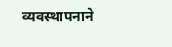व्यवस्थापनाने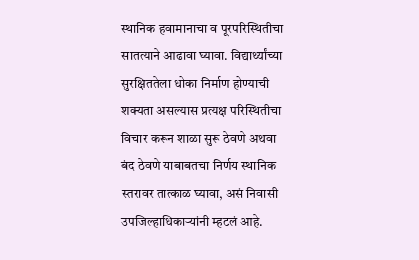स्थानिक हवामानाचा व पूरपरिस्थितीचा सातत्याने आढावा घ्यावा. विद्यार्थ्यांच्या सुरक्षिततेला धोका निर्माण होण्याची शक्यता असल्यास प्रत्यक्ष परिस्थितीचा विचार करून शाळा सुरू ठेवणे अथवा बंद ठेवणे याबाबतचा निर्णय स्थानिक स्तरावर तात्काळ घ्यावा, असं निवासी उपजिल्हाधिकाऱ्यांनी म्हटलं आहे.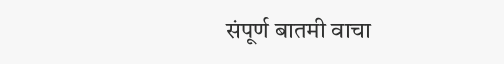संपूर्ण बातमी वाचा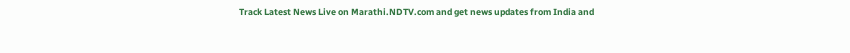Track Latest News Live on Marathi.NDTV.com and get news updates from India and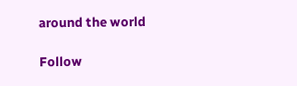around the world

Follow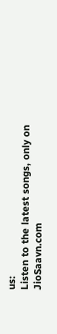us:
Listen to the latest songs, only on JioSaavn.com